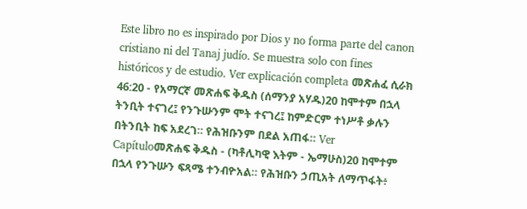Este libro no es inspirado por Dios y no forma parte del canon cristiano ni del Tanaj judío. Se muestra solo con fines históricos y de estudio. Ver explicación completa መጽሐፈ ሲራክ 46:20 - የአማርኛ መጽሐፍ ቅዱስ (ሰማንያ አሃዱ)20 ከሞተም በኋላ ትንቢት ተናገረ፤ የንጉሡንም ሞት ተናገረ፤ ከምድርም ተነሥቶ ቃሉን በትንቢት ከፍ አደረገ። የሕዝቡንም በደል አጠፋ። Ver Capítuloመጽሐፍ ቅዱስ - (ካቶሊካዊ እትም - ኤማሁስ)20 ከሞተም በኋላ የንጉሡን ፍጻሜ ተንብዮአል። የሕዝቡን ኃጢአት ለማጥፋት፥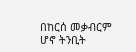በከርሰ መቃብርም ሆኖ ትንቢት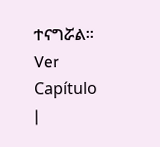ተናግሯል። Ver Capítulo |